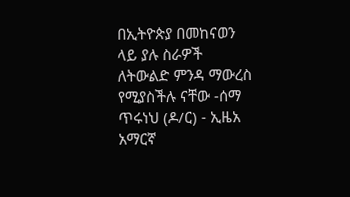በኢትዮጵያ በመከናወን ላይ ያሉ ስራዎች ለትውልድ ምንዳ ማውረስ የሚያስችሉ ናቸው -ሰማ ጥሩነህ (ዶ/ር) - ኢዜአ አማርኛ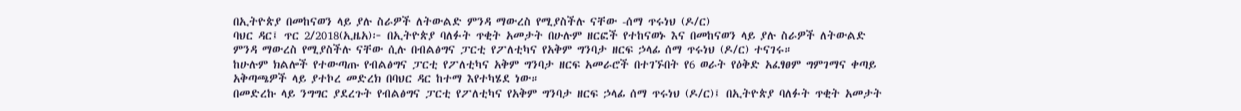በኢትዮጵያ በመከናወን ላይ ያሉ ስራዎች ለትውልድ ምንዳ ማውረስ የሚያስችሉ ናቸው -ሰማ ጥሩነህ (ዶ/ር)
ባህር ዳር፤ ጥር 2/2018(ኢዜአ)፦ በኢትዮጵያ ባለፉት ጥቂት አመታት በሁሉም ዘርፎች የተከናወኑ እና በመከናወን ላይ ያሉ ስራዎች ለትውልድ ምንዳ ማውረስ የሚያስችሉ ናቸው ሲሉ በብልፅግና ፓርቲ የፖለቲካና የአቅም ግንባታ ዘርፍ ኃላፊ ሰማ ጥሩነህ (ዶ/ር) ተናገሩ።
ከሁሉም ክልሎች የተውጣጡ የብልፅግና ፓርቲ የፖለቲካና አቅም ግንባታ ዘርፍ አመራሮች በተገኙበት የ6 ወራት የዕቅድ አፈፃፀም ግምገማና ቀጣይ አቅጣጫዎች ላይ ያተኮረ መድረክ በባህር ዳር ከተማ እየተካሄደ ነው።
በመድረኩ ላይ ንግግር ያደረጉት የብልፅግና ፓርቲ የፖለቲካና የአቅም ግንባታ ዘርፍ ኃላፊ ሰማ ጥሩነህ (ዶ/ር)፤ በኢትዮጵያ ባለፉት ጥቂት አመታት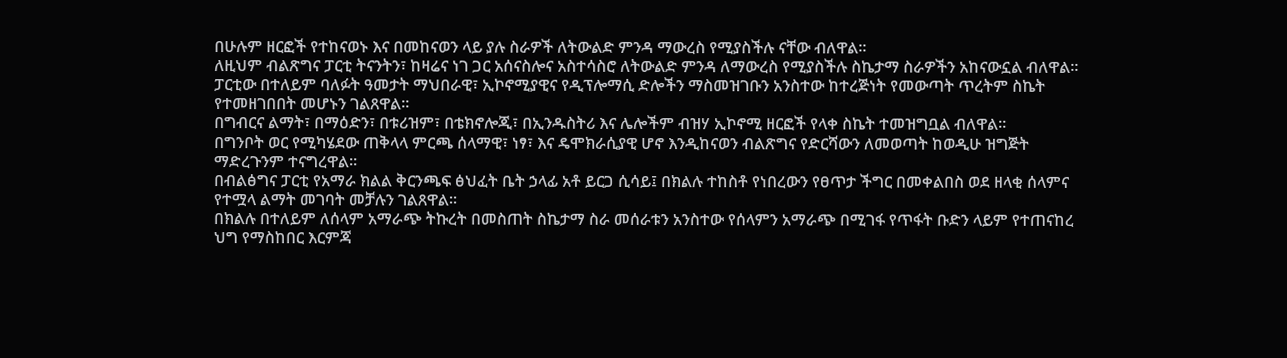በሁሉም ዘርፎች የተከናወኑ እና በመከናወን ላይ ያሉ ስራዎች ለትውልድ ምንዳ ማውረስ የሚያስችሉ ናቸው ብለዋል።
ለዚህም ብልጽግና ፓርቲ ትናንትን፣ ከዛሬና ነገ ጋር አሰናስሎና አስተሳስሮ ለትውልድ ምንዳ ለማውረስ የሚያስችሉ ስኬታማ ስራዎችን አከናውኗል ብለዋል።
ፓርቲው በተለይም ባለፉት ዓመታት ማህበራዊ፣ ኢኮኖሚያዊና የዲፕሎማሲ ድሎችን ማስመዝገቡን አንስተው ከተረጅነት የመውጣት ጥረትም ስኬት የተመዘገበበት መሆኑን ገልጸዋል።
በግብርና ልማት፣ በማዕድን፣ በቱሪዝም፣ በቴክኖሎጂ፣ በኢንዱስትሪ እና ሌሎችም ብዝሃ ኢኮኖሚ ዘርፎች የላቀ ስኬት ተመዝግቧል ብለዋል።
በግንቦት ወር የሚካሄደው ጠቅላላ ምርጫ ሰላማዊ፣ ነፃ፣ እና ዴሞክራሲያዊ ሆኖ እንዲከናወን ብልጽግና የድርሻውን ለመወጣት ከወዲሁ ዝግጅት ማድረጉንም ተናግረዋል።
በብልፅግና ፓርቲ የአማራ ክልል ቅርንጫፍ ፅህፈት ቤት ኃላፊ አቶ ይርጋ ሲሳይ፤ በክልሉ ተከስቶ የነበረውን የፀጥታ ችግር በመቀልበስ ወደ ዘላቂ ሰላምና የተሟላ ልማት መገባት መቻሉን ገልጸዋል።
በክልሉ በተለይም ለሰላም አማራጭ ትኩረት በመስጠት ስኬታማ ስራ መሰራቱን አንስተው የሰላምን አማራጭ በሚገፋ የጥፋት ቡድን ላይም የተጠናከረ ህግ የማስከበር እርምጃ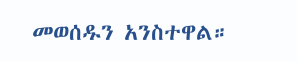መወሰዱን አንስተዋል።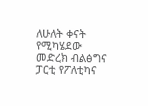ለሁለት ቀናት የሚካሄደው መድረክ ብልፅግና ፓርቲ የፖለቲካና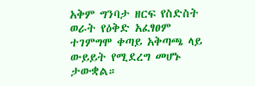አቅም ግንባታ ዘርፍ የስድስት ወራት የዕቅድ አፈፃፀም ተገምግሞ ቀጣይ አቅጣጫ ላይ ውይይት የሚደረግ መሆኑ ታውቋል።